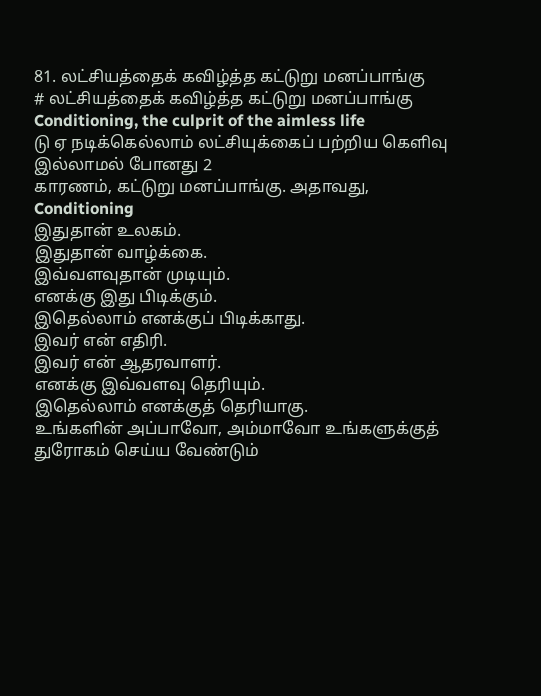81. லட்சியத்தைக் கவிழ்த்த கட்டுறு மனப்பாங்கு
# லட்சியத்தைக் கவிழ்த்த கட்டுறு மனப்பாங்கு
Conditioning, the culprit of the aimless life
டு ஏ நடிக்கெல்லாம் லட்சியுக்கைப் பற்றிய கெளிவு இல்லாமல் போனது 2
காரணம், கட்டுறு மனப்பாங்கு. அதாவது, Conditioning
இதுதான் உலகம்.
இதுதான் வாழ்க்கை.
இவ்வளவுதான் முடியும்.
எனக்கு இது பிடிக்கும்.
இதெல்லாம் எனக்குப் பிடிக்காது.
இவர் என் எதிரி.
இவர் என் ஆதரவாளர்.
எனக்கு இவ்வளவு தெரியும்.
இதெல்லாம் எனக்குத் தெரியாகு.
உங்களின் அப்பாவோ, அம்மாவோ உங்களுக்குத் துரோகம் செய்ய வேண்டும்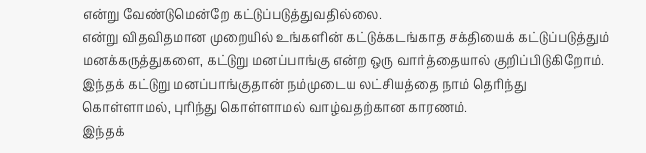என்று வேண்டுமென்றே கட்டுப்படுத்துவதில்லை.
என்று விதவிதமான முறையில் உங்களின் கட்டுக்கடங்காத சக்தியைக் கட்டுப்படுத்தும் மனக்கருத்துகளை, கட்டுறு மனப்பாங்கு என்ற ஒரு வார்த்தையால் குறிப்பிடுகிறோம். இந்தக் கட்டுறு மனப்பாங்குதான் நம்முடைய லட்சியத்தை நாம் தெரிந்து கொள்ளாமல், புரிந்து கொள்ளாமல் வாழ்வதற்கான காரணம்.
இந்தக்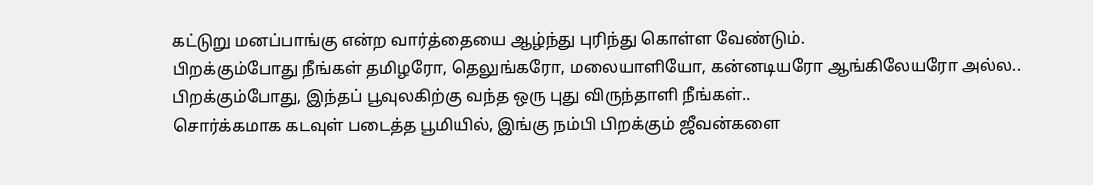கட்டுறு மனப்பாங்கு என்ற வார்த்தையை ஆழ்ந்து புரிந்து கொள்ள வேண்டும்.
பிறக்கும்போது நீங்கள் தமிழரோ, தெலுங்கரோ, மலையாளியோ, கன்னடியரோ ஆங்கிலேயரோ அல்ல.. பிறக்கும்போது, இந்தப் பூவுலகிற்கு வந்த ஒரு புது விருந்தாளி நீங்கள்..
சொர்க்கமாக கடவுள் படைத்த பூமியில், இங்கு நம்பி பிறக்கும் ஜீவன்களை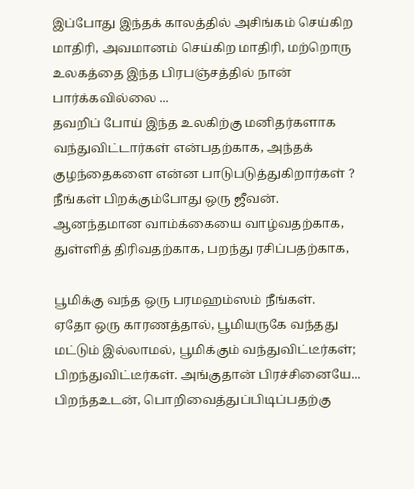இப்போது இந்தக் காலத்தில் அசிங்கம் செய்கிற மாதிரி, அவமானம் செய்கிற மாதிரி, மற்றொரு உலகத்தை இந்த பிரபஞ்சத்தில் நான் பார்க்கவில்லை ...
தவறிப் போய் இந்த உலகிற்கு மனிதர்களாக வந்துவிட்டார்கள் என்பதற்காக, அந்தக் குழந்தைகளை என்ன பாடுபடுத்துகிறார்கள் ?
நீங்கள் பிறக்கும்போது ஒரு ஜீவன்.
ஆனந்தமான வாம்க்கையை வாழ்வதற்காக, துள்ளித் திரிவதற்காக, பறந்து ரசிப்பதற்காக,

பூமிக்கு வந்த ஒரு பரமஹம்ஸம் நீங்கள்.
ஏதோ ஒரு காரணத்தால், பூமியருகே வந்தது மட்டும் இல்லாமல், பூமிக்கும் வந்துவிட்டீர்கள்; பிறந்துவிட்டீர்கள். அங்குதான் பிரச்சினையே...
பிறந்தஉடன், பொறிவைத்துப்பிடிப்பதற்கு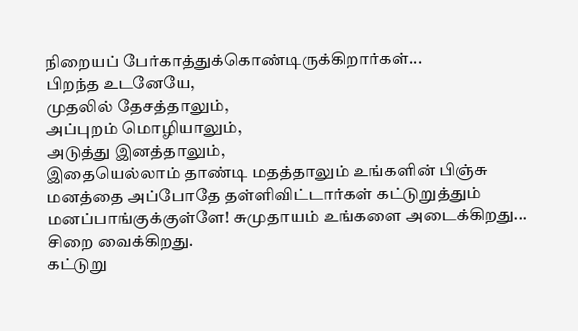நிறையப் பேர்காத்துக்கொண்டிருக்கிறார்கள்...
பிறந்த உடனேயே,
முதலில் தேசத்தாலும்,
அப்புறம் மொழியாலும்,
அடுத்து இனத்தாலும்,
இதையெல்லாம் தாண்டி மதத்தாலும் உங்களின் பிஞ்சு மனத்தை அப்போதே தள்ளிவிட்டார்கள் கட்டுறுத்தும் மனப்பாங்குக்குள்ளே! சுமுதாயம் உங்களை அடைக்கிறது... சிறை வைக்கிறது.
கட்டுறு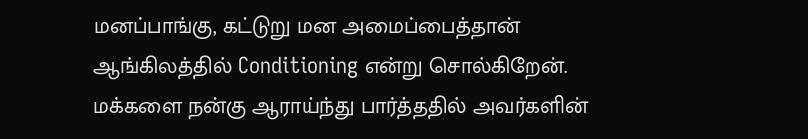மனப்பாங்கு, கட்டுறு மன அமைப்பைத்தான் ஆங்கிலத்தில் Conditioning என்று சொல்கிறேன்.
மக்களை நன்கு ஆராய்ந்து பார்த்ததில் அவர்களின்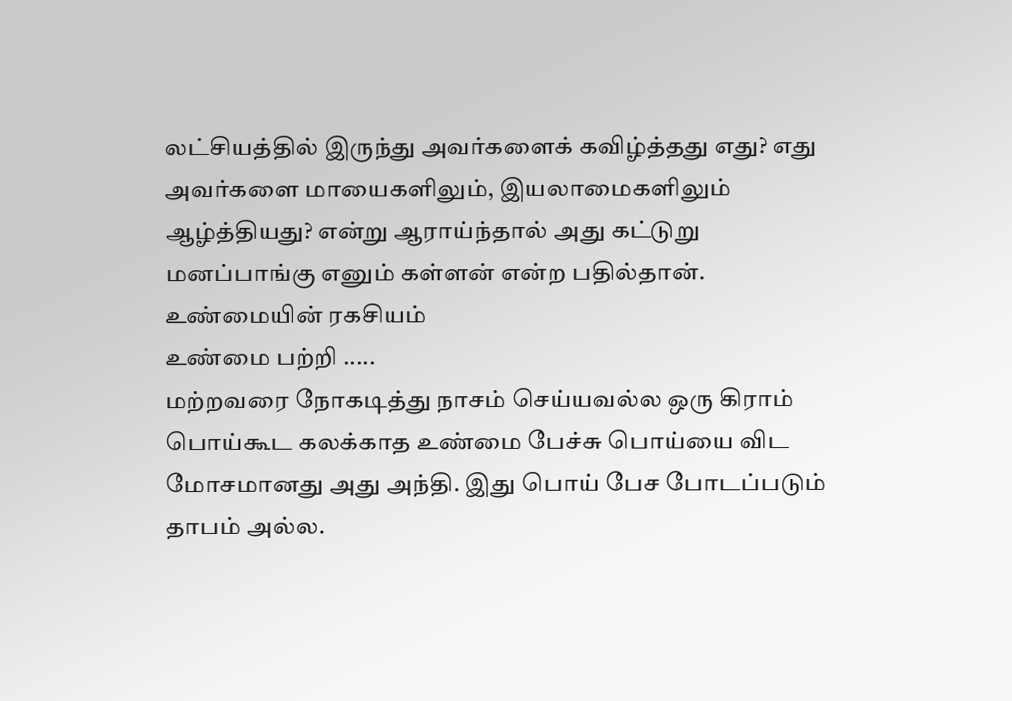லட்சியத்தில் இருந்து அவர்களைக் கவிழ்த்தது எது? எது அவர்களை மாயைகளிலும், இயலாமைகளிலும் ஆழ்த்தியது? என்று ஆராய்ந்தால் அது கட்டுறு மனப்பாங்கு எனும் கள்ளன் என்ற பதில்தான்.
உண்மையின் ரகசியம்
உண்மை பற்றி .....
மற்றவரை நோகடித்து நாசம் செய்யவல்ல ஒரு கிராம் பொய்கூட கலக்காத உண்மை பேச்சு பொய்யை விட மோசமானது அது அந்தி. இது பொய் பேச போடப்படும் தாபம் அல்ல.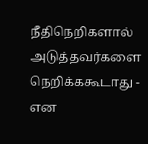நீதிநெறிகளால் அடுத்தவர்களை நெறிக்ககூடாது - என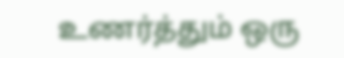உணர்த்தும் ஒரு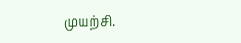முயற்சி.